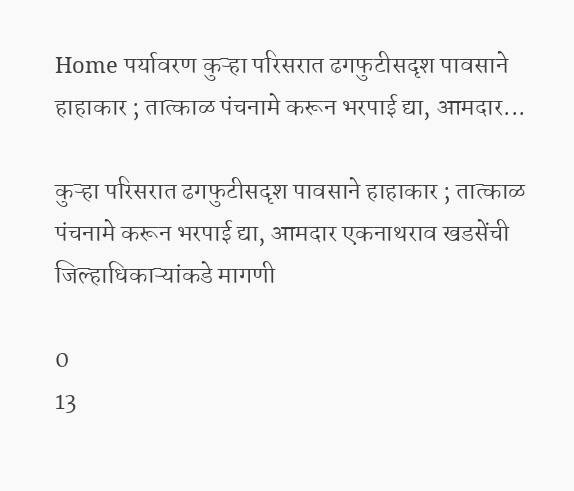Home पर्यावरण कुऱ्हा परिसरात ढगफुटीसदृश पावसाने हाहाकार ; तात्काळ पंचनामे करून भरपाई द्या, आमदार...

कुऱ्हा परिसरात ढगफुटीसदृश पावसाने हाहाकार ; तात्काळ पंचनामे करून भरपाई द्या, आमदार एकनाथराव खडसेंची जिल्हाधिकाऱ्यांकडे मागणी

0
13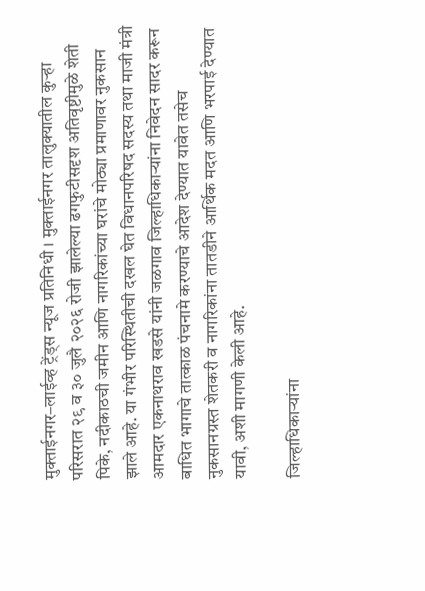मुक्ताईनगर–लाईव्ह ट्रेंड्स न्यूज प्रतिनिधी । मुक्ताईनगर तालुक्यातील कुऱ्हा परिसरात २९ व ३० जुलै २०२६ रोजी झालेल्या ढगफुटीसदृश अतिवृष्टीमुळे शेती पिके, नदीकाठची जमीन आणि नागरिकांच्या घरांचे मोठ्या प्रमाणावर नुकसान झाले आहे. या गंभीर परिस्थितीची दखल घेत विधानपरिषद सदस्य तथा माजी मंत्री आमदार एकनाथराव खडसे यांनी जळगाव जिल्हाधिकाऱ्यांना निवेदन सादर करून बाधित भागाचे तात्काळ पंचनामे करण्याचे आदेश देण्यात यावेत तसेच नुकसानग्रस्त शेतकरी व नागरिकांना तातडीने आर्थिक मदत आणि भरपाई देण्यात यावी, अशी मागणी केली आहे.

जिल्हाधिकाऱ्यांना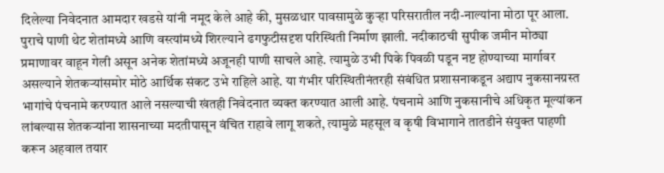दिलेल्या निवेदनात आमदार खडसे यांनी नमूद केले आहे की, मुसळधार पावसामुळे कुऱ्हा परिसरातील नदी-नाल्यांना मोठा पूर आला. पुराचे पाणी थेट शेतांमध्ये आणि वस्त्यांमध्ये शिरल्याने ढगफुटीसदृश परिस्थिती निर्माण झाली. नदीकाठची सुपीक जमीन मोठ्या प्रमाणावर वाहून गेली असून अनेक शेतांमध्ये अजूनही पाणी साचले आहे. त्यामुळे उभी पिके पिवळी पडून नष्ट होण्याच्या मार्गावर असल्याने शेतकऱ्यांसमोर मोठे आर्थिक संकट उभे राहिले आहे. या गंभीर परिस्थितीनंतरही संबंधित प्रशासनाकडून अद्याप नुकसानग्रस्त भागांचे पंचनामे करण्यात आले नसल्याची खंतही निवेदनात व्यक्त करण्यात आली आहे. पंचनामे आणि नुकसानीचे अधिकृत मूल्यांकन लांबल्यास शेतकऱ्यांना शासनाच्या मदतीपासून वंचित राहावे लागू शकते, त्यामुळे महसूल व कृषी विभागाने तातडीने संयुक्त पाहणी करून अहवाल तयार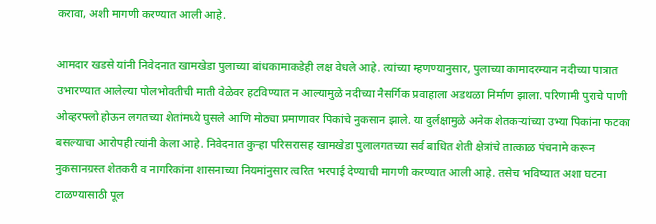करावा, अशी मागणी करण्यात आली आहे.

आमदार खडसे यांनी निवेदनात खामखेडा पुलाच्या बांधकामाकडेही लक्ष वेधले आहे. त्यांच्या म्हणण्यानुसार, पुलाच्या कामादरम्यान नदीच्या पात्रात उभारण्यात आलेल्या पोलभोवतीची माती वेळेवर हटविण्यात न आल्यामुळे नदीच्या नैसर्गिक प्रवाहाला अडथळा निर्माण झाला. परिणामी पुराचे पाणी ओव्हरफ्लो होऊन लगतच्या शेतांमध्ये घुसले आणि मोठ्या प्रमाणावर पिकांचे नुकसान झाले. या दुर्लक्षामुळे अनेक शेतकऱ्यांच्या उभ्या पिकांना फटका बसल्याचा आरोपही त्यांनी केला आहे. निवेदनात कुऱ्हा परिसरासह खामखेडा पुलालगतच्या सर्व बाधित शेती क्षेत्रांचे तात्काळ पंचनामे करून नुकसानग्रस्त शेतकरी व नागरिकांना शासनाच्या नियमांनुसार त्वरित भरपाई देण्याची मागणी करण्यात आली आहे. तसेच भविष्यात अशा घटना टाळण्यासाठी पूल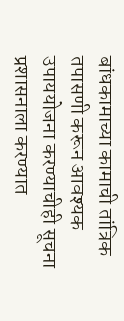बांधकामाच्या कामाची तांत्रिक तपासणी करून आवश्यक उपाययोजना करण्याचीही सूचना प्रशासनाला करण्यात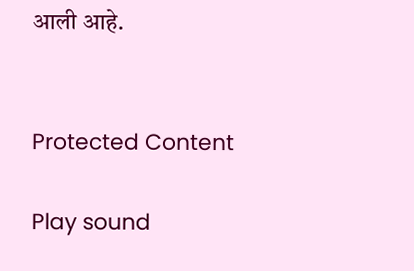आली आहे.


Protected Content

Play sound